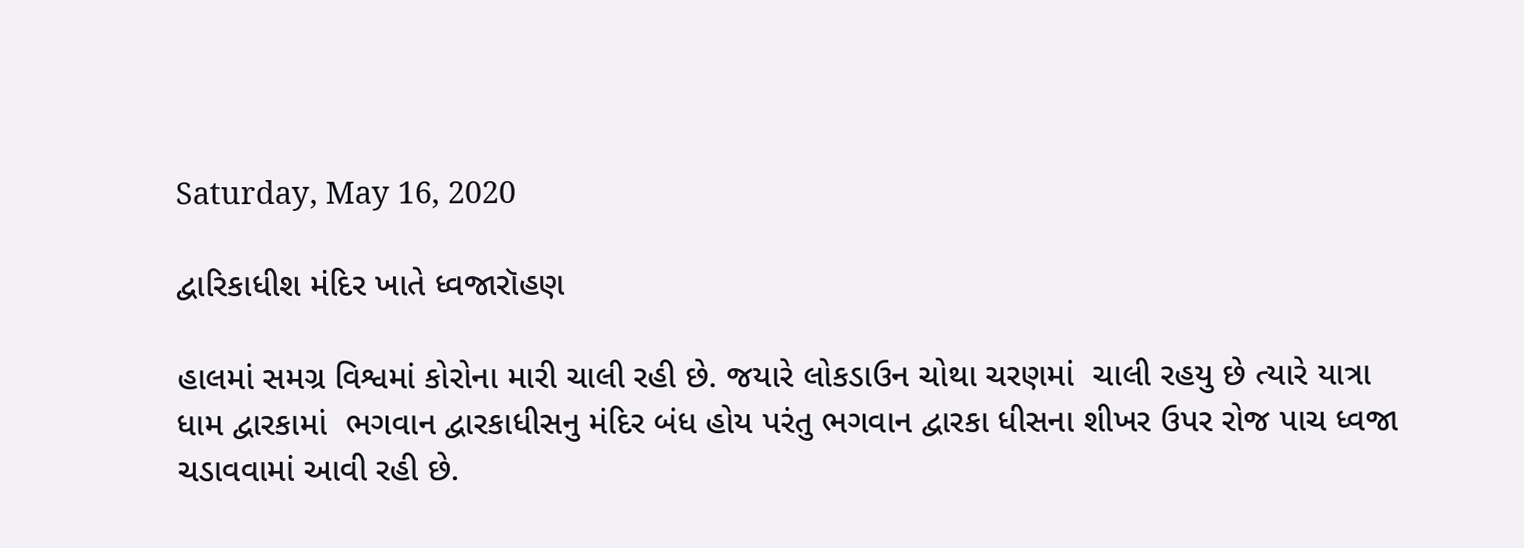Saturday, May 16, 2020

દ્વારિકાધીશ મંદિર ખાતે ધ્વજારૉહણ

હાલમાં સમગ્ર વિશ્વમાં કોરોના મારી ચાલી રહી છે. જયારે લોકડાઉન ચોથા ચરણમાં  ચાલી રહયુ છે ત્યારે યાત્રા ધામ દ્વારકામાં  ભગવાન દ્વારકાધીસનુ મંદિર બંધ હોય પરંતુ ભગવાન દ્વારકા ધીસના શીખર ઉપર રોજ પાચ ધ્વજા ચડાવવામાં આવી રહી છે.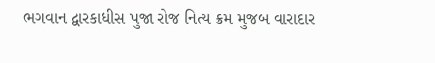ભગવાન દ્વારકાધીસ પુજા રોજ નિત્ય ક્રમ મુજબ વારાદાર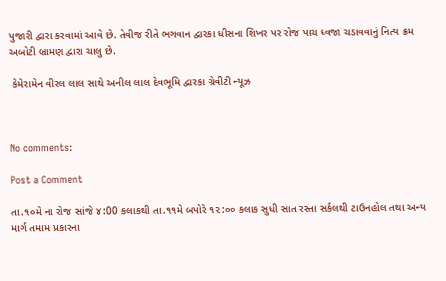પુજારી દ્વારા કરવામાં આવે છે. તેવીજ રીતે ભગવાન દ્વારકા ધીસના શિખર પર રોજ પાચ ધ્વજા ચડાવવાનું નિત્ય ક્રમ અબોટી બ્રામણ દ્વારા ચાલુ છે.

 કેમેરામેન વીરલ લાલ સાથે અનીલ લાલ દેવભૂમિ દ્વારકા ગ્રેવીટી ન્યૂઝ



No comments:

Post a Comment

તા.૧૦મે ના રોજ સાંજે ૪:00 કલાકથી તા.૧૧મે બપોરે ૧૨:૦૦ કલાક સુધી સાત રસ્તા સર્કલથી ટાઉનહોલ તથા અન્ય માર્ગ તમામ પ્રકારના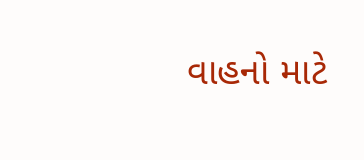વાહનો માટે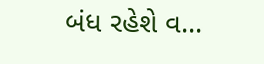બંધ રહેશે વ...